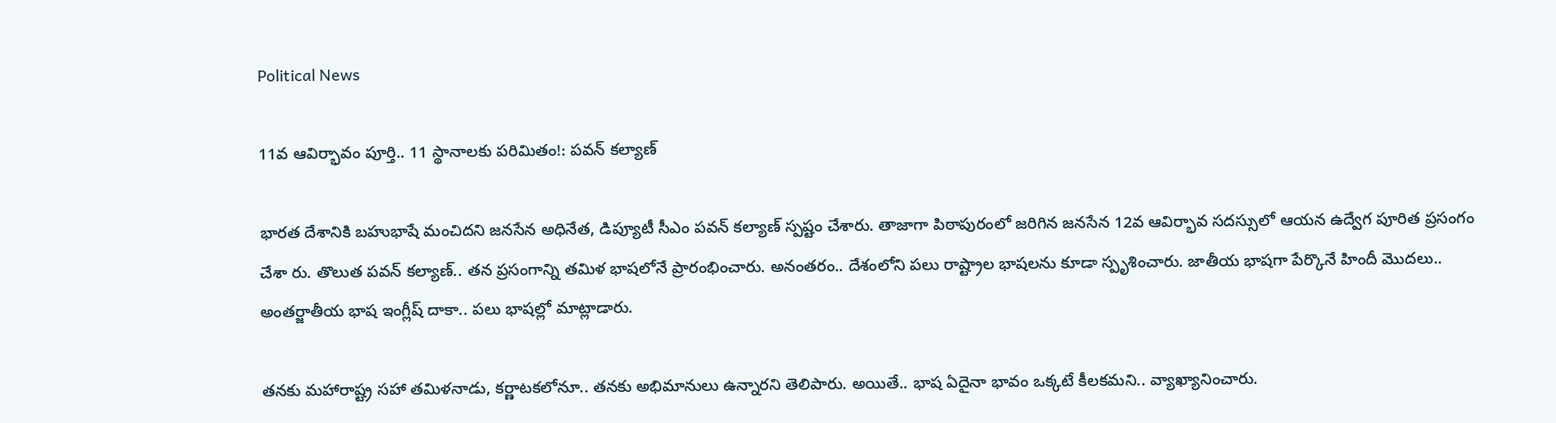Political News

11వ ఆవిర్భావం పూర్తి.. 11 స్థానాల‌కు ప‌రిమితం!: ప‌వ‌న్ కల్యాణ్‌

భార‌త దేశానికి బ‌హుభాషే మంచిద‌ని జ‌న‌సేన అధినేత, డిప్యూటీ సీఎం ప‌వ‌న్ క‌ల్యాణ్ స్ప‌ష్టం చేశారు. తాజాగా పిఠాపురంలో జ‌రిగిన జ‌నసేన 12వ ఆవిర్భావ స‌ద‌స్సులో ఆయ‌న ఉద్వేగ పూరిత ప్ర‌సంగం చేశా రు. తొలుత ప‌వ‌న్ క‌ల్యాణ్‌.. త‌న ప్ర‌సంగాన్ని త‌మిళ భాష‌లోనే ప్రారంభించారు. అనంత‌రం.. దేశంలోని ప‌లు రాష్ట్రాల భాష‌ల‌ను కూడా స్పృశించారు. జాతీయ భాష‌గా పేర్కొనే హిందీ మొద‌లు.. అంత‌ర్జాతీయ భాష ఇంగ్లీష్ దాకా.. ప‌లు భాష‌ల్లో మాట్లాడారు.

త‌న‌కు మ‌హారాష్ట్ర స‌హా త‌మిళ‌నాడు, క‌ర్ణాట‌క‌లోనూ.. త‌న‌కు అభిమానులు ఉన్నార‌ని తెలిపారు. అయితే.. భాష ఏదైనా భావం ఒక్క‌టే కీల‌క‌మ‌ని.. వ్యాఖ్యానించారు.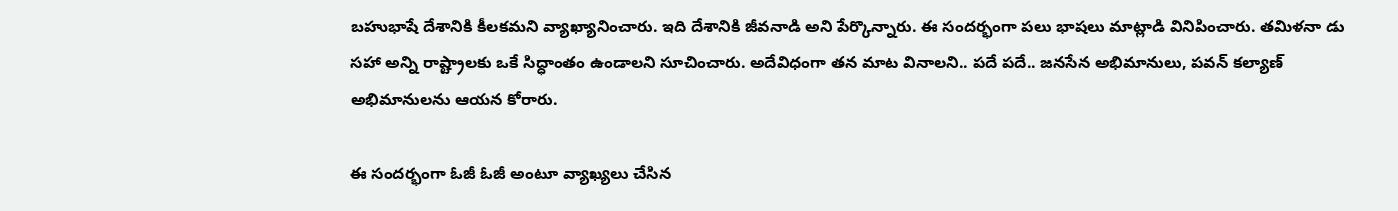బ‌హుభాషే దేశానికి కీల‌క‌మ‌ని వ్యాఖ్యానించారు. ఇది దేశానికి జీవ‌నాడి అని పేర్కొన్నారు. ఈ సంద‌ర్భంగా ప‌లు భాష‌లు మాట్లాడి వినిపించారు. త‌మిళనా డు స‌హా అన్ని రాష్ట్రాల‌కు ఒకే సిద్ధాంతం ఉండాల‌ని సూచించారు. అదేవిధంగా త‌న మాట వినాల‌ని.. ప‌దే ప‌దే.. జ‌న‌సేన అభిమానులు, ప‌వ‌న్ క‌ల్యాణ్ అభిమానుల‌ను ఆయ‌న కోరారు.

ఈ సంద‌ర్భంగా ఓజీ ఓజీ అంటూ వ్యాఖ్య‌లు చేసిన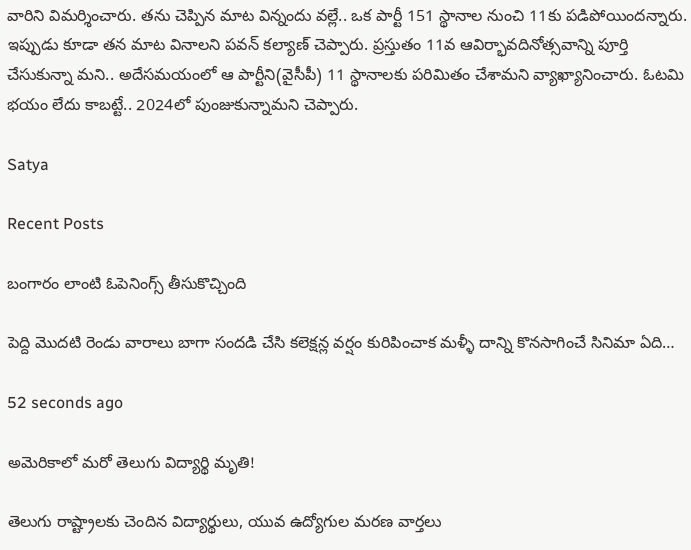వారిని విమ‌ర్శించారు. త‌ను చెప్పిన మాట విన్నందు వల్లే.. ఒక పార్టీ 151 స్థానాల నుంచి 11కు ప‌డిపోయింద‌న్నారు. ఇప్పుడు కూడా త‌న మాట వినాల‌ని ప‌వ‌న్ క‌ల్యాణ్ చెప్పారు. ప్ర‌స్తుతం 11వ ఆవిర్భావ‌దినోత్స‌వాన్ని పూర్తి చేసుకున్నా మని.. అదేస‌మ‌యంలో ఆ పార్టీని(వైసీపీ) 11 స్థానాల‌కు ప‌రిమితం చేశామ‌ని వ్యాఖ్యానించారు. ఓట‌మి భ‌యం లేదు కాబ‌ట్టే.. 2024లో పుంజుకున్నామ‌ని చెప్పారు.

Satya

Recent Posts

బంగారం లాంటి ఓపెనింగ్స్ తీసుకొచ్చింది

పెద్ది మొదటి రెండు వారాలు బాగా సందడి చేసి కలెక్షన్ల వర్షం కురిపించాక మళ్ళీ దాన్ని కొనసాగించే సినిమా ఏది…

52 seconds ago

అమెరికాలో మరో తెలుగు విద్యార్థి మృతి!

తెలుగు రాష్ట్రాలకు చెందిన విద్యార్థులు, యువ ఉద్యోగుల మరణ వార్తలు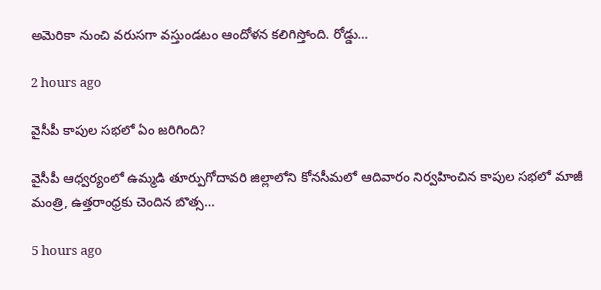అమెరికా నుంచి వరుసగా వస్తుండటం ఆందోళన కలిగిస్తోంది. రోడ్డు…

2 hours ago

వైసీపీ కాపుల సభలో ఏం జరిగింది?

వైసీపీ ఆధ్వ‌ర్యంలో ఉమ్మ‌డి తూర్పుగోదావ‌రి జిల్లాలోని కోన‌సీమ‌లో ఆదివారం నిర్వ‌హించిన కాపుల స‌భ‌లో మాజీ మంత్రి, ఉత్త‌రాంధ్ర‌కు చెందిన బొత్స…

5 hours ago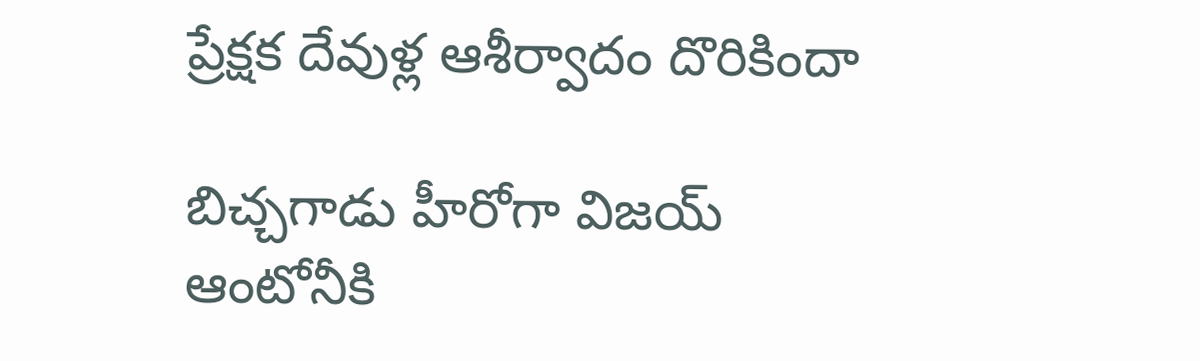ప్రేక్షక దేవుళ్ల ఆశీర్వాదం దొరికిందా

బిచ్చగాడు హీరోగా విజయ్ ఆంటోనీకి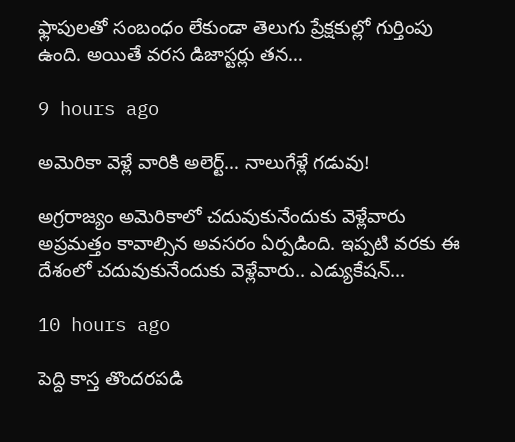ఫ్లాపులతో సంబంధం లేకుండా తెలుగు ప్రేక్షకుల్లో గుర్తింపు ఉంది. అయితే వరస డిజాస్టర్లు తన…

9 hours ago

అమెరికా వెళ్లే వారికి అలెర్ట్‌… నాలుగేళ్లే గ‌డువు!

అగ్ర‌రాజ్యం అమెరికాలో చ‌దువుకునేందుకు వెళ్లేవారు అప్ర‌మ‌త్తం కావాల్సిన అవ‌స‌రం ఏర్ప‌డింది. ఇప్ప‌టి వ‌ర‌కు ఈ దేశంలో చ‌దువుకునేందుకు వెళ్లేవారు.. ఎడ్యుకేష‌న్…

10 hours ago

పెద్ది కాస్త తొందరపడి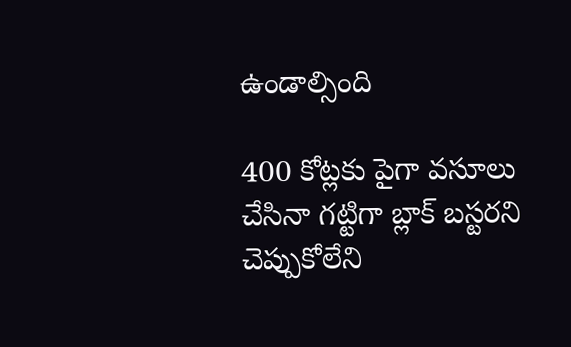ఉండాల్సింది

400 కోట్లకు పైగా వసూలు చేసినా గట్టిగా బ్లాక్ బస్టరని చెప్పుకోలేని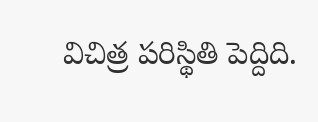విచిత్ర పరిస్థితి పెద్దిది.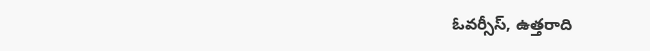ఓవర్సీస్, ఉత్తరాది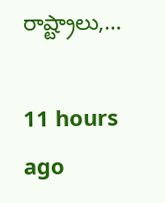రాష్ట్రాలు,…

11 hours ago